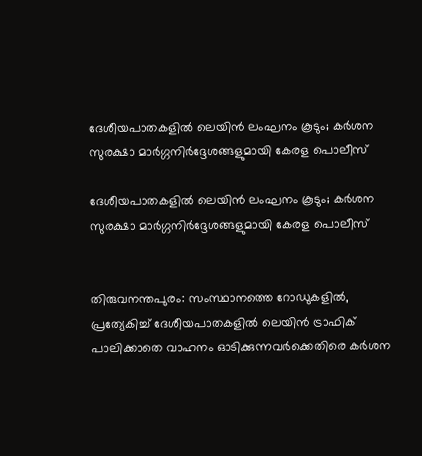ദേശീയപാതകളിൽ ലെയിൻ ലംഘനം കൂടും; കർശന സുരക്ഷാ മാർഗ്ഗനിർദ്ദേശങ്ങളുമായി കേരള പൊലീസ്

ദേശീയപാതകളിൽ ലെയിൻ ലംഘനം കൂടും; കർശന സുരക്ഷാ മാർഗ്ഗനിർദ്ദേശങ്ങളുമായി കേരള പൊലീസ്


തിരുവനന്തപുരം: സംസ്ഥാനത്തെ റോഡുകളിൽ, പ്രത്യേകിച്ച് ദേശീയപാതകളിൽ ലെയിൻ ട്രാഫിക് പാലിക്കാതെ വാഹനം ഓടിക്കുന്നവർക്കെതിരെ കർശന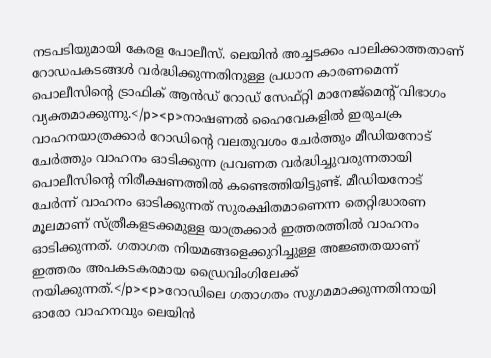നടപടിയുമായി കേരള പോലീസ്. ലെയിൻ അച്ചടക്കം പാലിക്കാത്തതാണ് റോഡപകടങ്ങൾ വർദ്ധിക്കുന്നതിനുള്ള പ്രധാന കാരണമെന്ന് പൊലീസിന്റെ ട്രാഫിക് ആൻഡ് റോഡ് സേഫ്റ്റി മാനേജ്‌മെന്റ് വിഭാഗം വ്യക്തമാക്കുന്നു.</p><p>നാഷണൽ ഹൈവേകളിൽ ഇരുചക്ര വാഹനയാത്രക്കാർ റോഡിന്റെ വലതുവശം ചേർത്തും മീഡിയനോട് ചേർത്തും വാഹനം ഓടിക്കുന്ന പ്രവണത വർദ്ധിച്ചുവരുന്നതായി പൊലീസിന്റെ നിരീക്ഷണത്തിൽ കണ്ടെത്തിയിട്ടുണ്ട്. മീഡിയനോട് ചേർന്ന് വാഹനം ഓടിക്കുന്നത് സുരക്ഷിതമാണെന്ന തെറ്റിദ്ധാരണ മൂലമാണ് സ്ത്രീകളടക്കമുള്ള യാത്രക്കാർ ഇത്തരത്തിൽ വാഹനം ഓടിക്കുന്നത്. ഗതാഗത നിയമങ്ങളെക്കുറിച്ചുള്ള അജ്ഞതയാണ് ഇത്തരം അപകടകരമായ ഡ്രൈവിംഗിലേക്ക് നയിക്കുന്നത്.</p><p>റോഡിലെ ഗതാഗതം സുഗമമാക്കുന്നതിനായി ഓരോ വാഹനവും ലെയിൻ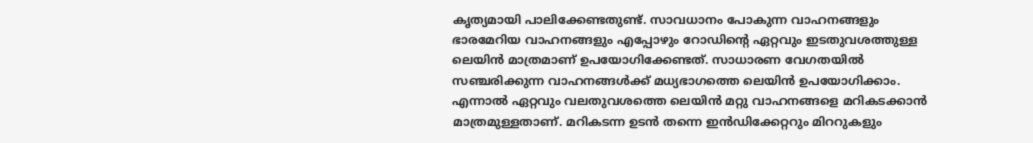കൃത്യമായി പാലിക്കേണ്ടതുണ്ട്. സാവധാനം പോകുന്ന വാഹനങ്ങളും ഭാരമേറിയ വാഹനങ്ങളും എപ്പോഴും റോഡിന്റെ ഏറ്റവും ഇടതുവശത്തുള്ള ലെയിൻ മാത്രമാണ് ഉപയോഗിക്കേണ്ടത്. സാധാരണ വേഗതയിൽ സഞ്ചരിക്കുന്ന വാഹനങ്ങൾക്ക് മധ്യഭാഗത്തെ ലെയിൻ ഉപയോഗിക്കാം. എന്നാൽ ഏറ്റവും വലതുവശത്തെ ലെയിൻ മറ്റു വാഹനങ്ങളെ മറികടക്കാൻ മാത്രമുള്ളതാണ്. മറികടന്ന ഉടൻ തന്നെ ഇൻഡിക്കേറ്ററും മിററുകളും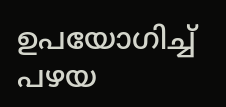ഉപയോഗിച്ച് പഴയ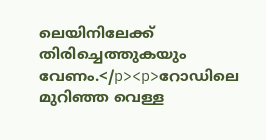ലെയിനിലേക്ക് തിരിച്ചെത്തുകയും വേണം.</p><p>റോഡിലെ മുറിഞ്ഞ വെള്ള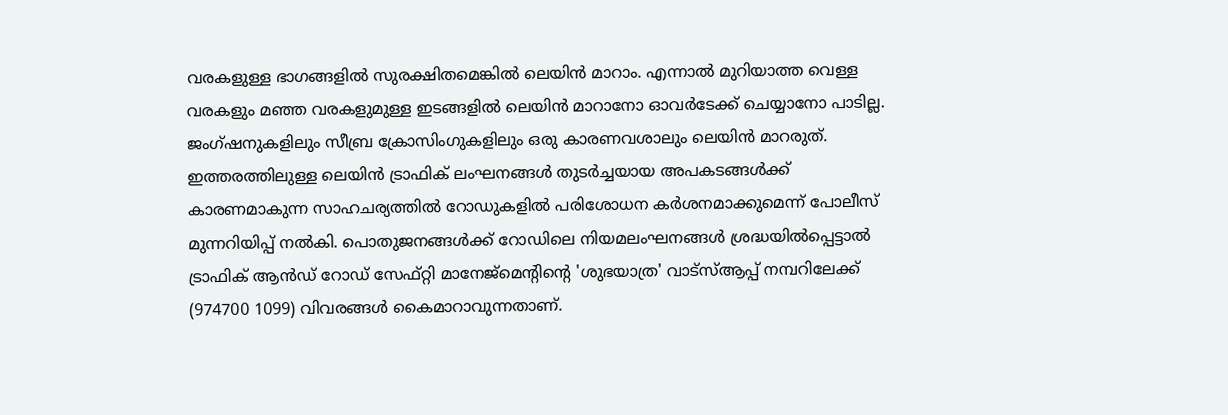വരകളുള്ള ഭാഗങ്ങളിൽ സുരക്ഷിതമെങ്കിൽ ലെയിൻ മാറാം. എന്നാൽ മുറിയാത്ത വെള്ള വരകളും മഞ്ഞ വരകളുമുള്ള ഇടങ്ങളിൽ ലെയിൻ മാറാനോ ഓവർടേക്ക് ചെയ്യാനോ പാടില്ല. ജംഗ്ഷനുകളിലും സീബ്ര ക്രോസിംഗുകളിലും ഒരു കാരണവശാലും ലെയിൻ മാറരുത്. ഇത്തരത്തിലുള്ള ലെയിൻ ട്രാഫിക് ലംഘനങ്ങൾ തുടർച്ചയായ അപകടങ്ങൾക്ക് കാരണമാകുന്ന സാഹചര്യത്തിൽ റോഡുകളിൽ പരിശോധന കർശനമാക്കുമെന്ന് പോലീസ് മുന്നറിയിപ്പ് നൽകി. പൊതുജനങ്ങൾക്ക് റോഡിലെ നിയമലംഘനങ്ങൾ ശ്രദ്ധയിൽപ്പെട്ടാൽ ട്രാഫിക് ആൻഡ് റോഡ് സേഫ്റ്റി മാനേജ്‌മെന്റിന്റെ 'ശുഭയാത്ര' വാട്സ്ആപ്പ് നമ്പറിലേക്ക് (974700 1099) വിവരങ്ങൾ കൈമാറാവുന്നതാണ്.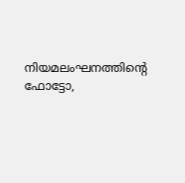നിയമലംഘനത്തിന്റെ ഫോട്ടോ,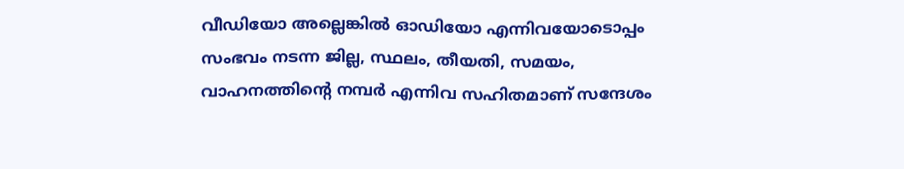വീഡിയോ അല്ലെങ്കിൽ ഓഡിയോ എന്നിവയോടൊപ്പം സംഭവം നടന്ന ജില്ല, സ്ഥലം, തീയതി, സമയം, വാഹനത്തിന്റെ നമ്പർ എന്നിവ സഹിതമാണ് സന്ദേശം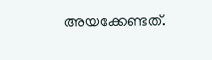അയക്കേണ്ടത്.